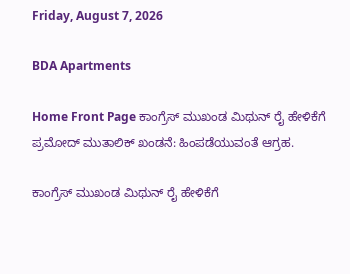Friday, August 7, 2026

BDA Apartments

Home Front Page ಕಾಂಗ್ರೆಸ್ ಮುಖಂಡ ಮಿಥುನ್ ರೈ ಹೇಳಿಕೆಗೆ ಪ್ರಮೋದ್ ಮುತಾಲಿಕ್ ಖಂಡನೆ: ಹಿಂಪಡೆಯುವಂತೆ ಆಗ್ರಹ.

ಕಾಂಗ್ರೆಸ್ ಮುಖಂಡ ಮಿಥುನ್ ರೈ ಹೇಳಿಕೆಗೆ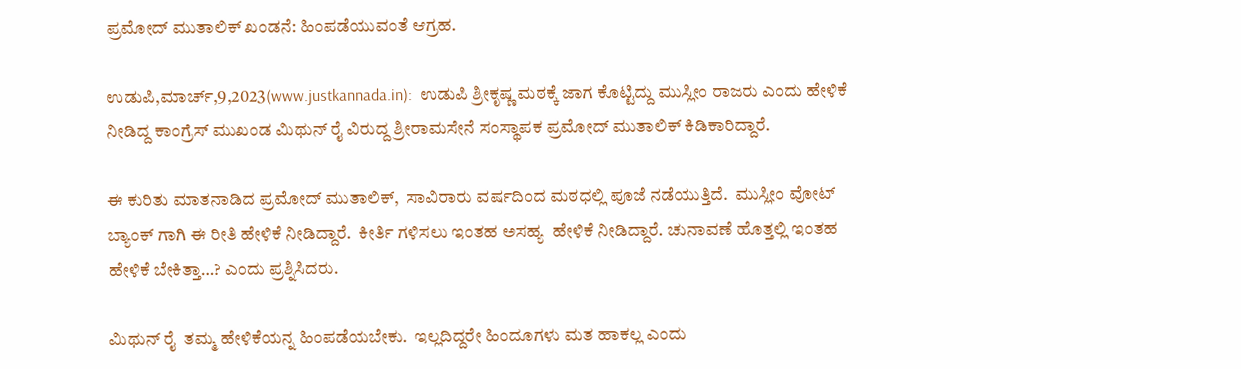ಪ್ರಮೋದ್ ಮುತಾಲಿಕ್ ಖಂಡನೆ: ಹಿಂಪಡೆಯುವಂತೆ ಆಗ್ರಹ.

ಉಡುಪಿ,ಮಾರ್ಚ್,9,2023(www.justkannada.in):  ಉಡುಪಿ ಶ್ರೀಕೃಷ್ಣ ಮಠಕ್ಕೆ ಜಾಗ ಕೊಟ್ಟಿದ್ದು ಮುಸ್ಲೀಂ ರಾಜರು ಎಂದು ಹೇಳಿಕೆ ನೀಡಿದ್ದ ಕಾಂಗ್ರೆಸ್ ಮುಖಂಡ ಮಿಥುನ್ ರೈ ವಿರುದ್ದ ಶ್ರೀರಾಮಸೇನೆ ಸಂಸ್ಥಾಪಕ ಪ್ರಮೋದ್ ಮುತಾಲಿಕ್ ಕಿಡಿಕಾರಿದ್ದಾರೆ.

ಈ ಕುರಿತು ಮಾತನಾಡಿದ ಪ್ರಮೋದ್ ಮುತಾಲಿಕ್,  ಸಾವಿರಾರು ವರ್ಷದಿಂದ ಮಠಧಲ್ಲಿ ಪೂಜೆ ನಡೆಯುತ್ತಿದೆ.  ಮುಸ್ಲೀಂ ವೋಟ್ ಬ್ಯಾಂಕ್ ಗಾಗಿ ಈ ರೀತಿ ಹೇಳಿಕೆ ನೀಡಿದ್ದಾರೆ.  ಕೀರ್ತಿ ಗಳಿಸಲು ಇಂತಹ ಅಸಹ್ಯ  ಹೇಳಿಕೆ ನೀಡಿದ್ದಾರೆ. ಚುನಾವಣೆ ಹೊತ್ತಲ್ಲಿ ಇಂತಹ ಹೇಳಿಕೆ ಬೇಕಿತ್ತಾ…? ಎಂದು ಪ್ರಶ್ನಿಸಿದರು.

ಮಿಥುನ್ ರೈ  ತಮ್ಮ ಹೇಳಿಕೆಯನ್ನ ಹಿಂಪಡೆಯಬೇಕು.  ಇಲ್ಲದಿದ್ದರೇ ಹಿಂದೂಗಳು ಮತ ಹಾಕಲ್ಲ ಎಂದು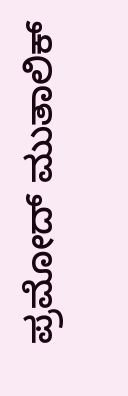ಪ್ರಮೋದ್ ಮುತಾಲಿಕ್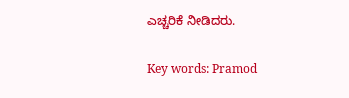ಎಚ್ಚರಿಕೆ ನೀಡಿದರು.

Key words: Pramod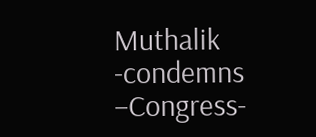Muthalik -condemns –Congress-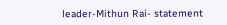leader-Mithun Rai- statement